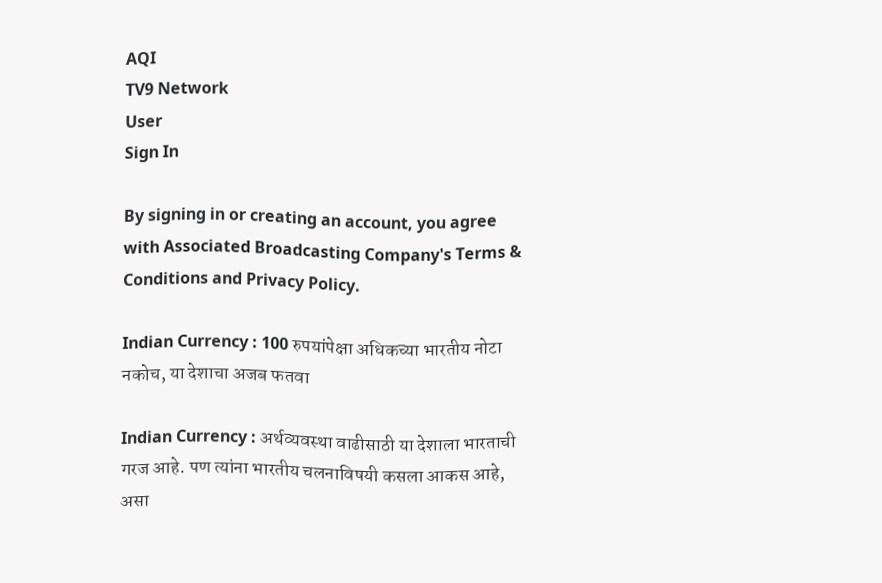AQI
TV9 Network
User
Sign In

By signing in or creating an account, you agree with Associated Broadcasting Company's Terms & Conditions and Privacy Policy.

Indian Currency : 100 रुपयांपेक्षा अधिकच्या भारतीय नोटा नकोच, या देशाचा अजब फतवा

Indian Currency : अर्थव्यवस्था वाढीसाठी या देशाला भारताची गरज आहे. पण त्यांना भारतीय चलनाविषयी कसला आकस आहे, असा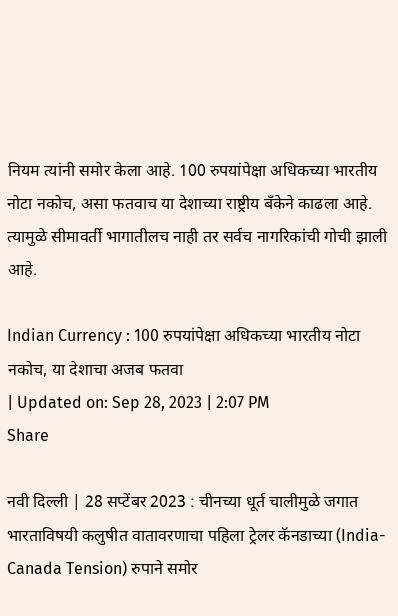नियम त्यांनी समोर केला आहे. 100 रुपयांपेक्षा अधिकच्या भारतीय नोटा नकोच, असा फतवाच या देशाच्या राष्ट्रीय बँकेने काढला आहे. त्यामुळे सीमावर्ती भागातीलच नाही तर सर्वच नागरिकांची गोची झाली आहे.

Indian Currency : 100 रुपयांपेक्षा अधिकच्या भारतीय नोटा नकोच, या देशाचा अजब फतवा
| Updated on: Sep 28, 2023 | 2:07 PM
Share

नवी दिल्ली | 28 सप्टेंबर 2023 : चीनच्या धूर्त चालीमुळे जगात भारताविषयी कलुषीत वातावरणाचा पहिला ट्रेलर कॅनडाच्या (India-Canada Tension) रुपाने समोर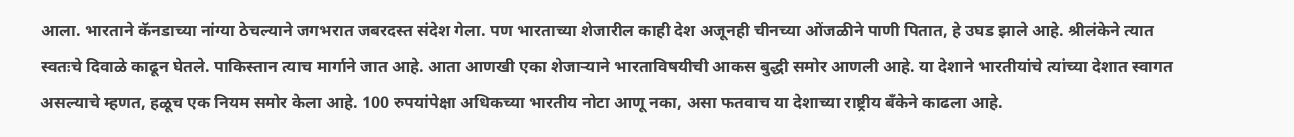आला. भारताने कॅनडाच्या नांग्या ठेचल्याने जगभरात जबरदस्त संदेश गेला. पण भारताच्या शेजारील काही देश अजूनही चीनच्या ओंजळीने पाणी पितात, हे उघड झाले आहे. श्रीलंकेने त्यात स्वतःचे दिवाळे काढून घेतले. पाकिस्तान त्याच मार्गाने जात आहे. आता आणखी एका शेजाऱ्याने भारताविषयीची आकस बुद्धी समोर आणली आहे. या देशाने भारतीयांचे त्यांच्या देशात स्वागत असल्याचे म्हणत, हळूच एक नियम समोर केला आहे. 100 रुपयांपेक्षा अधिकच्या भारतीय नोटा आणू नका, असा फतवाच या देशाच्या राष्ट्रीय बँकेने काढला आहे.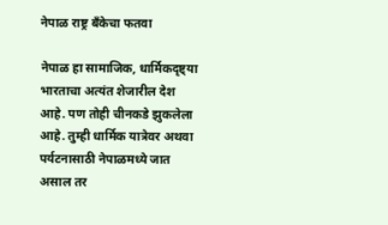नेपाळ राष्ट्र बँकेचा फतवा

नेपाळ हा सामाजिक, धार्मिकदृष्ट्या भारताचा अत्यंत शेजारील देश आहे. पण तोही चीनकडे झुकलेला आहे. तुम्ही धार्मिक यात्रेवर अथवा पर्यटनासाठी नेपाळमध्ये जात असाल तर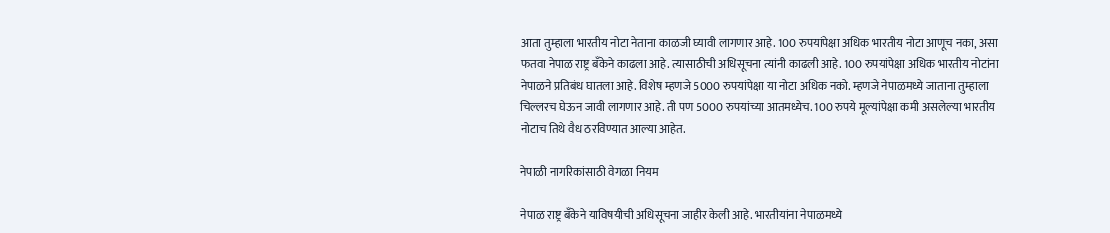आता तुम्हाला भारतीय नोटा नेताना काळजी घ्यावी लागणार आहे. 100 रुपयांपेक्षा अधिक भारतीय नोटा आणूच नका, असा फतवा नेपाळ राष्ट्र बँकेने काढला आहे. त्यासाठीची अधिसूचना त्यांनी काढली आहे. 100 रुपयांपेक्षा अधिक भारतीय नोटांना नेपाळने प्रतिबंध घातला आहे. विशेष म्हणजे 5000 रुपयांपेक्षा या नोटा अधिक नको. म्हणजे नेपाळमध्ये जाताना तुम्हाला चिल्लरच घेऊन जावी लागणार आहे. ती पण 5000 रुपयांच्या आतमध्येच. 100 रुपये मूल्यांपेक्षा कमी असलेल्या भारतीय नोटाच तिथे वैध ठरविण्यात आल्या आहेत.

नेपाळी नागरिकांसाठी वेगळा नियम

नेपाळ राष्ट्र बँकेने याविषयीची अधिसूचना जाहीर केली आहे. भारतीयांना नेपाळमध्ये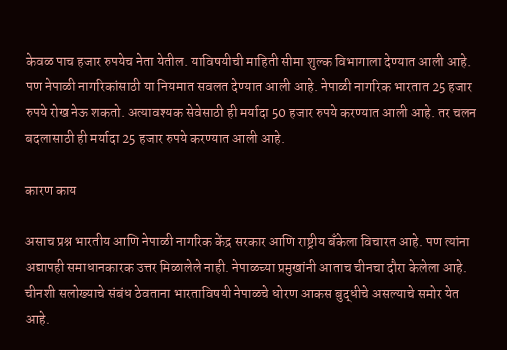केवळ पाच हजार रुपयेच नेता येतील. याविषयीची माहिती सीमा शुल्क विभागाला देण्यात आली आहे. पण नेपाळी नागरिकांसाठी या नियमात सवलत देण्यात आली आहे. नेपाळी नागरिक भारतात 25 हजार रुपये रोख नेऊ शकतो. अत्यावश्यक सेवेसाठी ही मर्यादा 50 हजार रुपये करण्यात आली आहे. तर चलन बदलासाठी ही मर्यादा 25 हजार रुपये करण्यात आली आहे.

कारण काय

असाच प्रश्न भारतीय आणि नेपाळी नागरिक केंद्र सरकार आणि राष्ट्रीय बँकेला विचारत आहे. पण त्यांना अद्यापही समाधानकारक उत्तर मिळालेले नाही. नेपाळच्या प्रमुखांनी आताच चीनचा दौरा केलेला आहे. चीनशी सलोख्याचे संबंध ठेवताना भारताविषयी नेपाळचे धोरण आकस बुद्धीचे असल्याचे समोर येत आहे.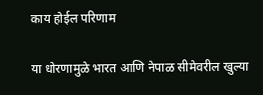काय होईल परिणाम

या धोरणामुळे भारत आणि नेपाळ सीमेवरील खुल्या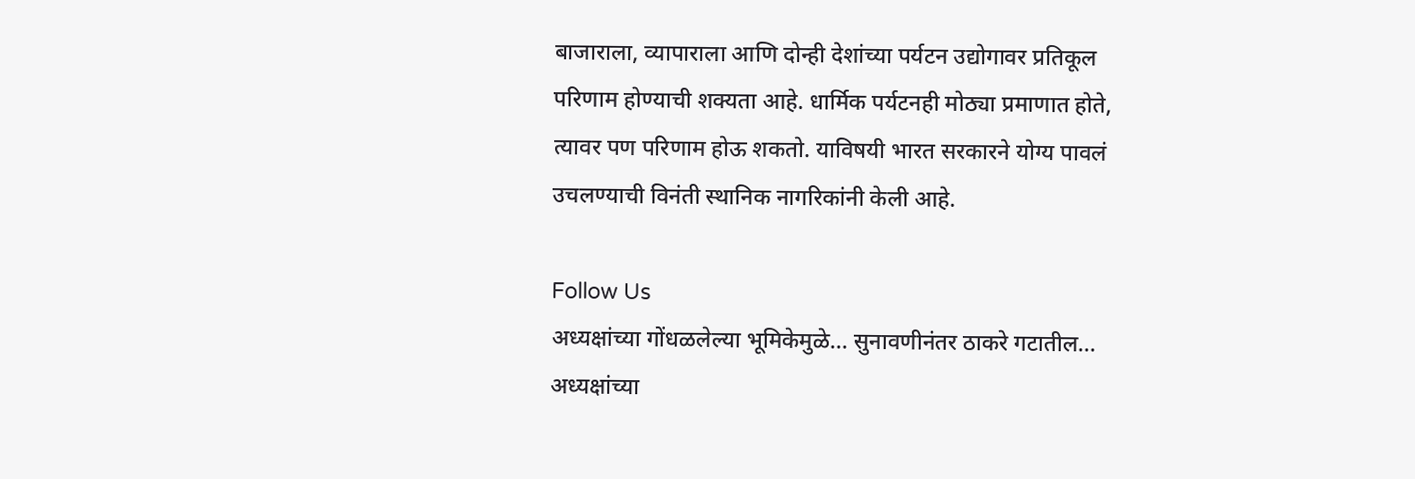बाजाराला, व्यापाराला आणि दोन्ही देशांच्या पर्यटन उद्योगावर प्रतिकूल परिणाम होण्याची शक्यता आहे. धार्मिक पर्यटनही मोठ्या प्रमाणात होते, त्यावर पण परिणाम होऊ शकतो. याविषयी भारत सरकारने योग्य पावलं उचलण्याची विनंती स्थानिक नागरिकांनी केली आहे.

Follow Us
अध्यक्षांच्या गोंधळलेल्या भूमिकेमुळे... सुनावणीनंतर ठाकरे गटातील...
अध्यक्षांच्या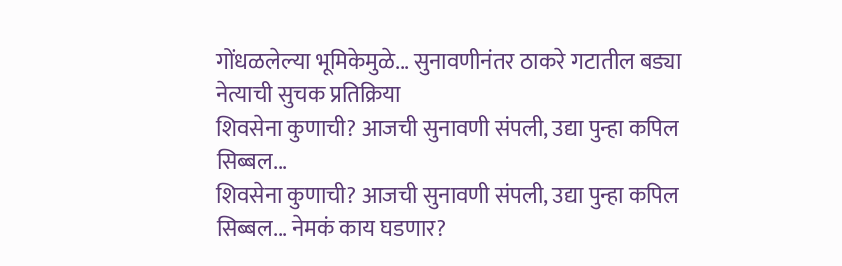गोंधळलेल्या भूमिकेमुळे... सुनावणीनंतर ठाकरे गटातील बड्या नेत्याची सुचक प्रतिक्रिया
शिवसेना कुणाची? आजची सुनावणी संपली, उद्या पुन्हा कपिल सिब्बल...
शिवसेना कुणाची? आजची सुनावणी संपली, उद्या पुन्हा कपिल सिब्बल... नेमकं काय घडणार?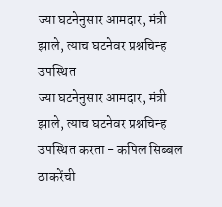ज्या घटनेनुसार आमदार, मंत्री झाले, त्याच घटनेवर प्रश्नचिन्ह उपस्थित
ज्या घटनेनुसार आमदार, मंत्री झाले, त्याच घटनेवर प्रश्नचिन्ह उपस्थित करता - कपिल सिब्बल
ठाकरेंची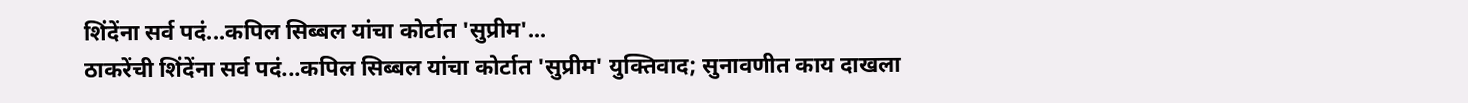शिंदेंना सर्व पदं...कपिल सिब्बल यांचा कोर्टात 'सुप्रीम'...
ठाकरेंची शिंदेंना सर्व पदं...कपिल सिब्बल यांचा कोर्टात 'सुप्रीम' युक्तिवाद; सुनावणीत काय दाखला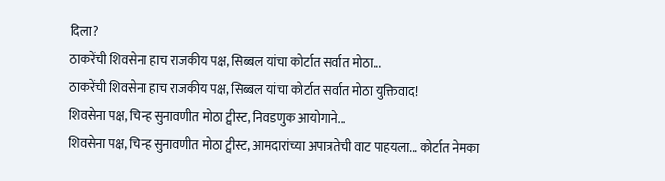दिला?
ठाकरेंची शिवसेना हाच राजकीय पक्ष, सिब्बल यांचा कोर्टात सर्वात मोठा...
ठाकरेंची शिवसेना हाच राजकीय पक्ष, सिब्बल यांचा कोर्टात सर्वात मोठा युक्तिवाद!
शिवसेना पक्ष, चिन्ह सुनावणीत मोठा ट्वीस्ट, निवडणुक आयोगाने...
शिवसेना पक्ष, चिन्ह सुनावणीत मोठा ट्वीस्ट, आमदारांच्या अपात्रतेची वाट पाहयला... कोर्टात नेमका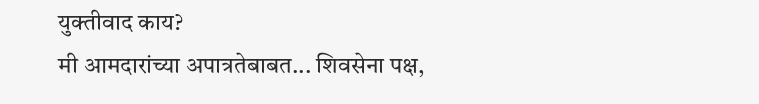युक्तीवाद काय?
मी आमदारांच्या अपात्रतेबाबत... शिवसेना पक्ष,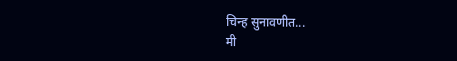चिन्ह सुनावणीत...
मी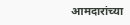आमदारांच्या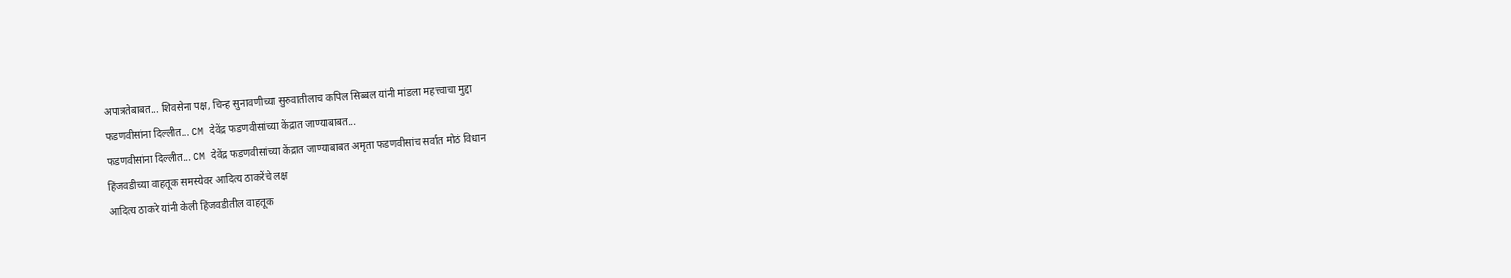अपात्रतेबाबत... शिवसेना पक्ष, चिन्ह सुनावणीच्या सुरुवातीलाच कपिल सिब्बल यांनी मांडला महत्त्वाचा मुद्दा
फडणवीसांना दिल्लीत... CM देवेंद्र फडणवीसांच्या केंद्रात जाण्याबाबत...
फडणवीसांना दिल्लीत... CM देवेंद्र फडणवीसांच्या केंद्रात जाण्याबाबत अमृता फडणवीसांच सर्वात मोठं विधान
हिंजवडीच्या वाहतूक समस्येवर आदित्य ठाकरेंचे लक्ष
आदित्य ठाकरे यांनी केली हिंजवडीतील वाहतूक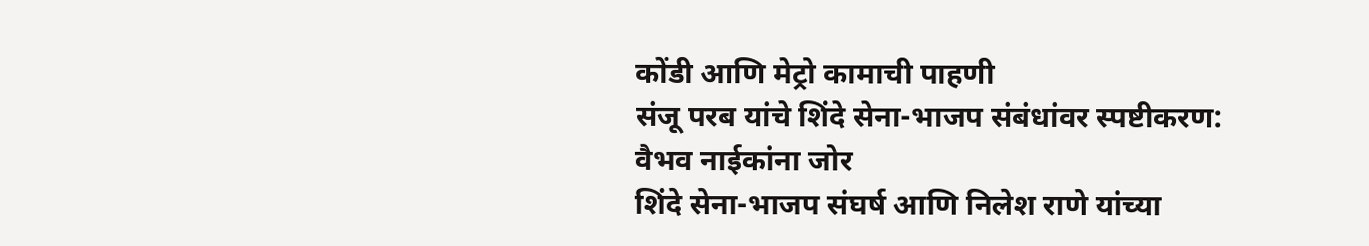कोंडी आणि मेट्रो कामाची पाहणी
संजू परब यांचे शिंदे सेना-भाजप संबंधांवर स्पष्टीकरण: वैभव नाईकांना जोर
शिंदे सेना-भाजप संघर्ष आणि निलेश राणे यांच्या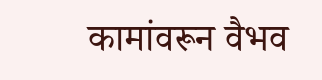कामांवरून वैभव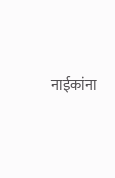नाईकांना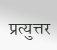प्रत्युत्तर